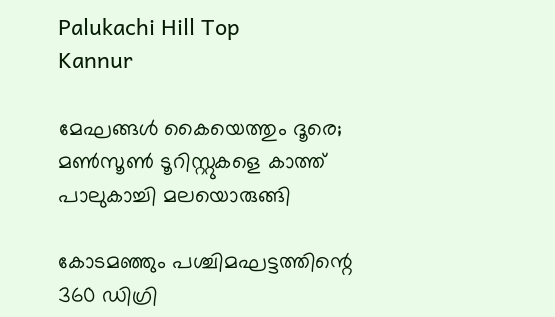Palukachi Hill Top
Kannur

മേഘങ്ങൾ കൈയെത്തും ദൂരെ; മൺസൂൺ ടൂറിസ്റ്റുകളെ കാത്ത് പാലുകാച്ചി മലയൊരുങ്ങി

കോടമഞ്ഞും പശ്ചിമഘട്ടത്തിന്റെ 360 ഡിഗ്രി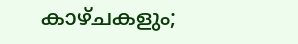കാഴ്‌ചകളും;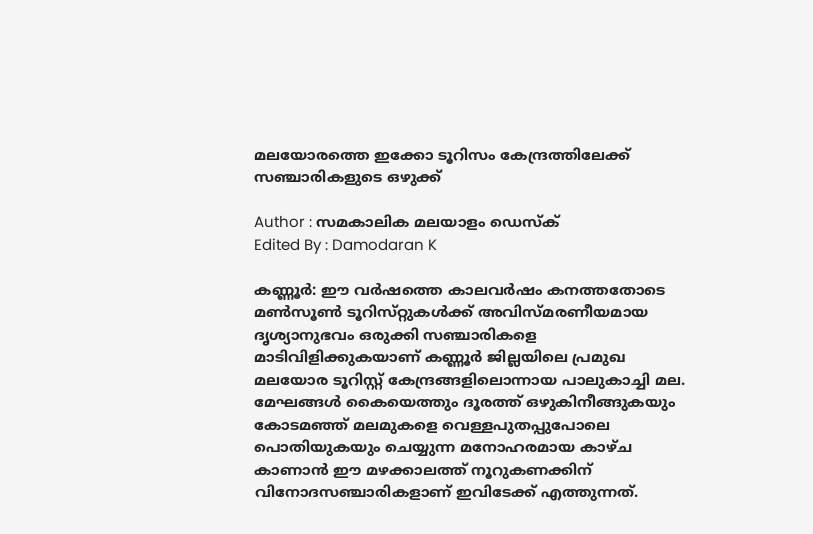മലയോരത്തെ ഇക്കോ ടൂറിസം കേന്ദ്രത്തിലേക്ക് സഞ്ചാരികളുടെ ഒഴുക്ക്

Author : സമകാലിക മലയാളം ഡെസ്ക്
Edited By : Damodaran K

കണ്ണൂർ: ഈ വർഷത്തെ കാലവർഷം കനത്തതോടെ മൺസൂൺ ടൂറിസ്‌റ്റുകൾക്ക് അവിസ്മരണീയമായ ദൃശ്യാനുഭവം ഒരുക്കി സഞ്ചാരികളെ മാടിവിളിക്കുകയാണ് കണ്ണൂർ ജില്ലയിലെ പ്രമുഖ മലയോര ടൂറിസ്റ്റ് കേന്ദ്രങ്ങളിലൊന്നായ പാലുകാച്ചി മല. മേഘങ്ങൾ കൈയെത്തും ദൂരത്ത് ഒഴുകിനീങ്ങുകയും കോടമഞ്ഞ് മലമുകളെ വെള്ളപുതപ്പുപോലെ പൊതിയുകയും ചെയ്യുന്ന മനോഹരമായ കാഴ്‌ച കാണാൻ ഈ മഴക്കാലത്ത് നൂറുകണക്കിന് വിനോദസഞ്ചാരികളാണ് ഇവിടേക്ക് എത്തുന്നത്.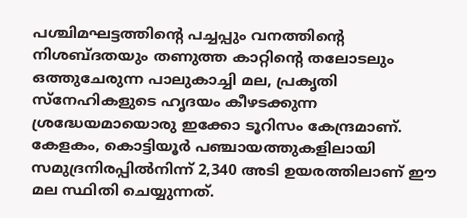പശ്ചിമഘട്ടത്തിന്‍റെ പച്ചപ്പും വനത്തിന്‍റെ നിശബ്ദതയും തണുത്ത കാറ്റിന്‍റെ തലോടലും ഒത്തുചേരുന്ന പാലുകാച്ചി മല, പ്രകൃതി സ്നേഹികളുടെ ഹൃദയം കീഴടക്കുന്ന ശ്രദ്ധേയമായൊരു ഇക്കോ ടൂറിസം കേന്ദ്രമാണ്. കേളകം, കൊട്ടിയൂർ പഞ്ചായത്തുകളിലായി സമുദ്രനിരപ്പിൽനിന്ന് 2,340 അടി ഉയരത്തിലാണ് ഈ മല സ്ഥിതി ചെയ്യുന്നത്.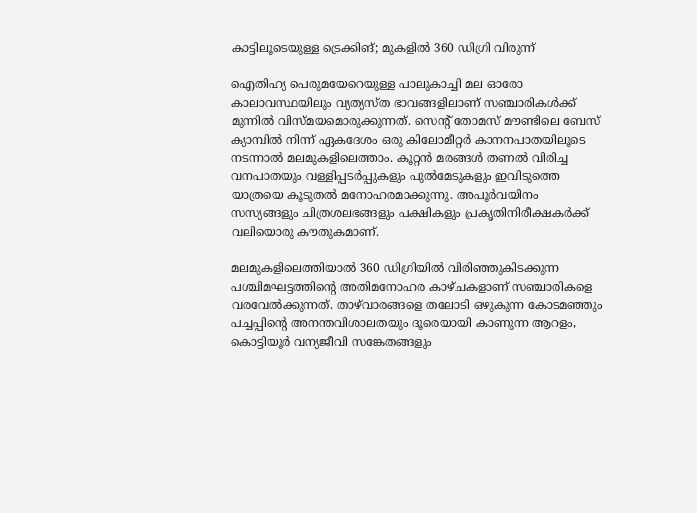കാട്ടിലൂടെയുള്ള ട്രെക്കിങ്; മുകളിൽ 360 ഡിഗ്രി വിരുന്ന്

ഐതിഹ്യ പെരുമയേറെയുള്ള പാലുകാച്ചി മല ഓരോ കാലാവസ്ഥയിലും വ്യത്യസ്ത ഭാവങ്ങളിലാണ് സഞ്ചാരികൾക്ക് മുന്നിൽ വിസ്മയമൊരുക്കുന്നത്. സെന്‍റ് തോമസ് മൗണ്ടിലെ ബേസ് ക്യാമ്പിൽ നിന്ന് ഏകദേശം ഒരു കിലോമീറ്റർ കാനനപാതയിലൂടെ നടന്നാൽ മലമുകളിലെത്താം. കൂറ്റൻ മരങ്ങൾ തണൽ വിരിച്ച വനപാതയും വള്ളിപ്പടർപ്പുകളും പുൽമേടുകളും ഇവിടുത്തെ യാത്രയെ കൂടുതൽ മനോഹരമാക്കുന്നു. അപൂർവയിനം സസ്യങ്ങളും ചിത്രശലഭങ്ങളും പക്ഷികളും പ്രകൃതിനിരീക്ഷകർക്ക് വലിയൊരു കൗതുകമാണ്.

മലമുകളിലെത്തിയാൽ 360 ഡിഗ്രിയിൽ വിരിഞ്ഞുകിടക്കുന്ന പശ്ചിമഘട്ടത്തിന്റെ അതിമനോഹര കാഴ്‌ചകളാണ് സഞ്ചാരികളെ വരവേൽക്കുന്നത്. താഴ്‌വാരങ്ങളെ തലോടി ഒഴുകുന്ന കോടമഞ്ഞും പച്ചപ്പിന്റെ അനന്തവിശാലതയും ദൂരെയായി കാണുന്ന ആറളം, കൊട്ടിയൂർ വന്യജീവി സങ്കേതങ്ങളും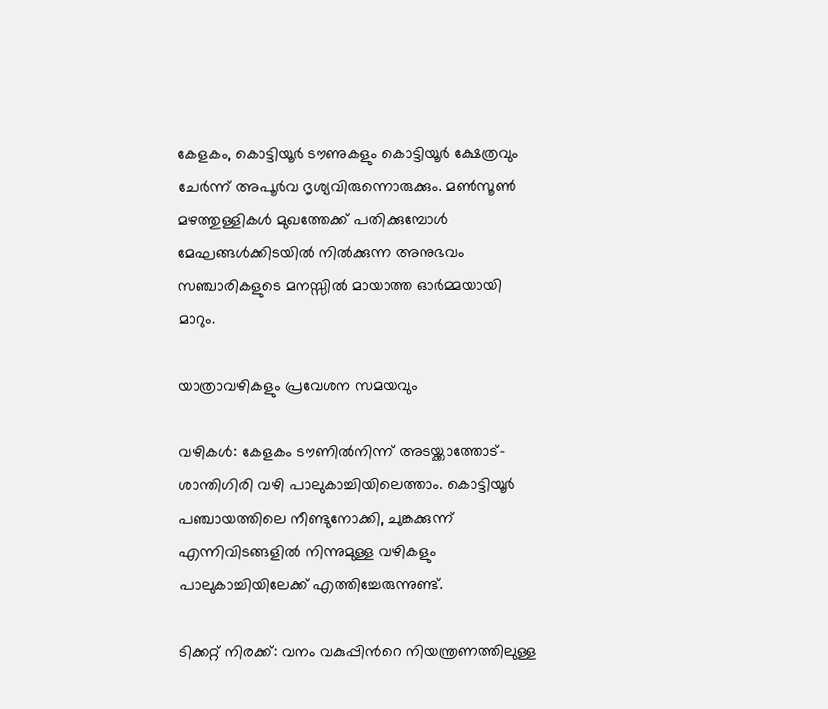കേളകം, കൊട്ടിയൂർ ടൗണുകളും കൊട്ടിയൂർ ക്ഷേത്രവും ചേർന്ന് അപൂർവ ദൃശ്യവിരുന്നൊരുക്കും. മൺസൂൺ മഴത്തുള്ളികൾ മുഖത്തേക്ക് പതിക്കുമ്പോൾ മേഘങ്ങൾക്കിടയിൽ നിൽക്കുന്ന അനുഭവം സഞ്ചാരികളുടെ മനസ്സിൽ മായാത്ത ഓർമ്മയായി മാറും.

യാത്രാവഴികളും പ്രവേശന സമയവും

വഴികൾ: കേളകം ടൗണിൽനിന്ന് അടയ്ക്കാത്തോട്-ശാന്തിഗിരി വഴി പാലുകാച്ചിയിലെത്താം. കൊട്ടിയൂർ പഞ്ചായത്തിലെ നീണ്ടുനോക്കി, ചുങ്കക്കുന്ന് എന്നിവിടങ്ങളിൽ നിന്നുമുള്ള വഴികളും പാലുകാച്ചിയിലേക്ക് എത്തിച്ചേരുന്നുണ്ട്.

ടിക്കറ്റ് നിരക്ക്: വനം വകുപ്പിന്‍റെ നിയന്ത്രണത്തിലുള്ള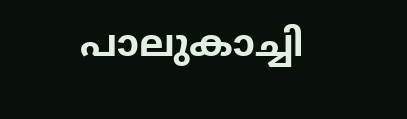പാലുകാച്ചി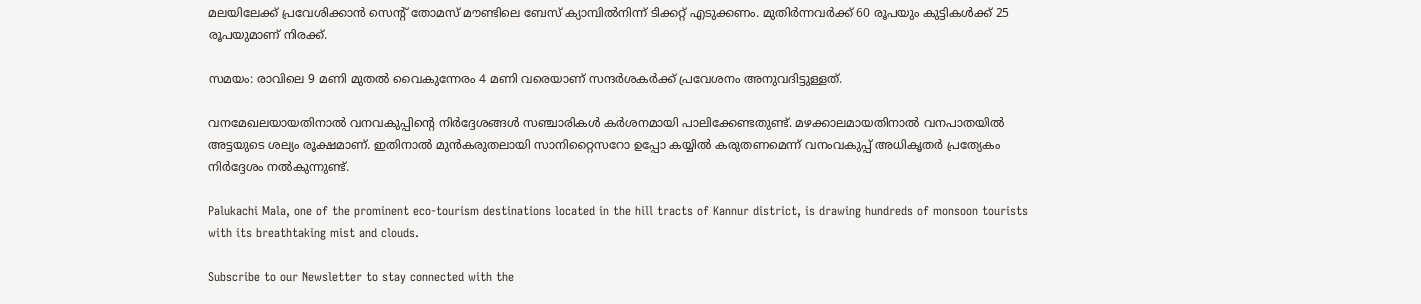മലയിലേക്ക് പ്രവേശിക്കാൻ സെന്‍റ് തോമസ് മൗണ്ടിലെ ബേസ് ക്യാമ്പിൽനിന്ന് ടിക്കറ്റ് എടുക്കണം. മുതിർന്നവർക്ക് 60 രൂപയും കുട്ടികൾക്ക് 25 രൂപയുമാണ് നിരക്ക്.

സമയം: രാവിലെ 9 മണി മുതൽ വൈകുന്നേരം 4 മണി വരെയാണ് സന്ദർശകർക്ക് പ്രവേശനം അനുവദിട്ടുള്ളത്.

വനമേഖലയായതിനാൽ വനവകുപ്പിന്റെ നിർദ്ദേശങ്ങൾ സഞ്ചാരികൾ കർശനമായി പാലിക്കേണ്ടതുണ്ട്. മഴക്കാലമായതിനാൽ വനപാതയിൽ അട്ടയുടെ ശല്യം രൂക്ഷമാണ്. ഇതിനാൽ മുൻകരുതലായി സാനിറ്റൈസറോ ഉപ്പോ കയ്യിൽ കരുതണമെന്ന് വനംവകുപ്പ് അധികൃതർ പ്രത്യേകം നിർദ്ദേശം നൽകുന്നുണ്ട്.

Palukachi Mala, one of the prominent eco-tourism destinations located in the hill tracts of Kannur district, is drawing hundreds of monsoon tourists with its breathtaking mist and clouds.

Subscribe to our Newsletter to stay connected with the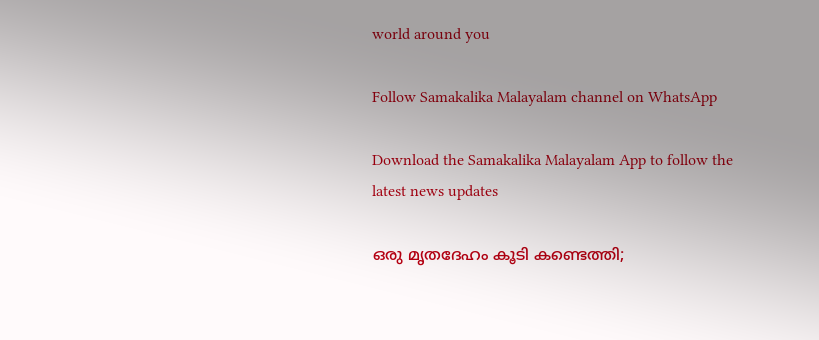world around you

Follow Samakalika Malayalam channel on WhatsApp

Download the Samakalika Malayalam App to follow the latest news updates

ഒരു മൃതദേഹം കൂടി കണ്ടെത്തി;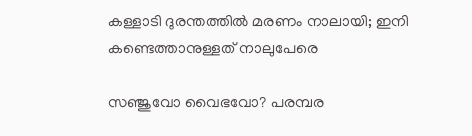കള്ളാടി ദുരന്തത്തില്‍ മരണം നാലായി; ഇനി കണ്ടെത്താനുള്ളത് നാലുപേരെ

സഞ്ജുവോ വൈഭവോ? പരമ്പര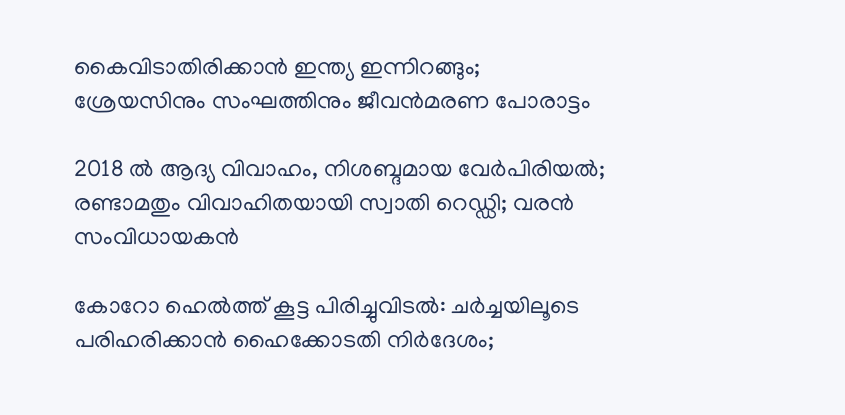കൈവിടാതിരിക്കാന്‍ ഇന്ത്യ ഇന്നിറങ്ങും; ശ്രേയസിനും സംഘത്തിനും ജീവന്‍മരണ പോരാട്ടം

2018 ല്‍ ആദ്യ വിവാഹം, നിശബ്ദമായ വേര്‍പിരിയല്‍; രണ്ടാമതും വിവാഹിതയായി സ്വാതി റെഡ്ഡി; വരന്‍ സംവിധായകന്‍

കോറോ ഹെല്‍ത്ത് കൂട്ട പിരിച്ചുവിടല്‍: ചര്‍ച്ചയിലൂടെ പരിഹരിക്കാന്‍ ഹൈക്കോടതി നിര്‍ദേശം;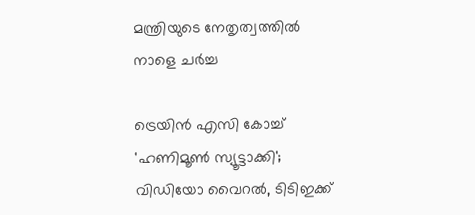മന്ത്രിയുടെ നേതൃത്വത്തില്‍ നാളെ ചര്‍ച്ച

ട്രെയിന്‍ എസി കോച്ച് 'ഹണിമൂണ്‍ സ്യൂട്ടാക്കി'; വിഡിയോ വൈറല്‍, ടിടിഇക്ക്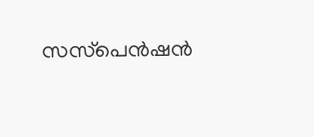സസ്‌പെന്‍ഷന്‍